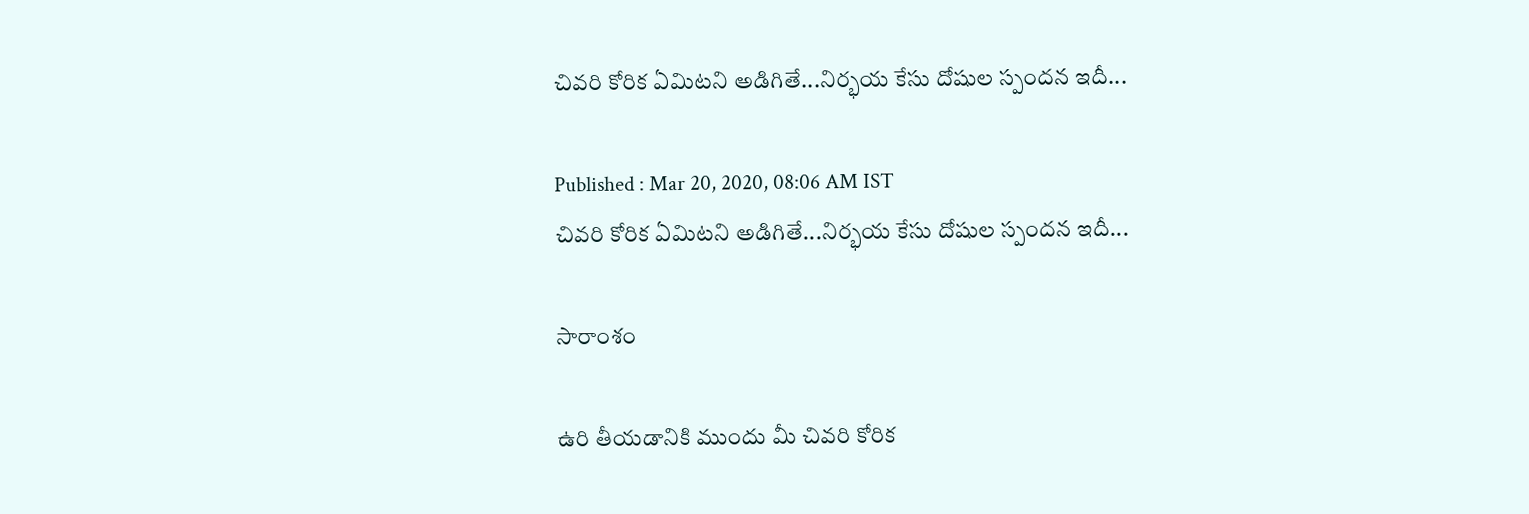చివరి కోరిక ఏమిటని అడిగితే...నిర్భయ కేసు దోషుల స్పందన ఇదీ...

Published : Mar 20, 2020, 08:06 AM IST
చివరి కోరిక ఏమిటని అడిగితే...నిర్భయ కేసు దోషుల స్పందన ఇదీ...

సారాంశం

ఉరి తీయడానికి ముందు మీ చివరి కోరిక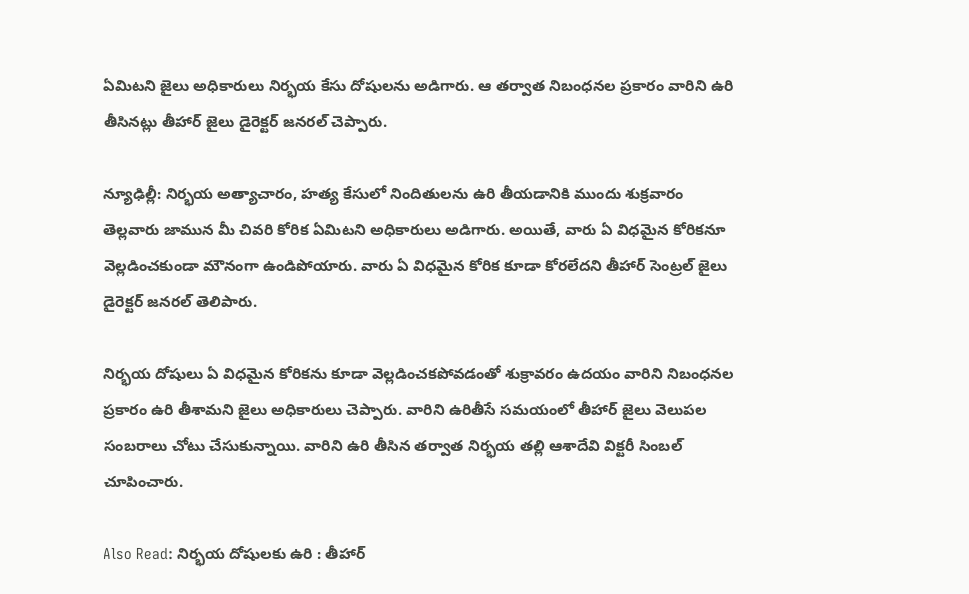ఏమిటని జైలు అధికారులు నిర్భయ కేసు దోషులను అడిగారు. ఆ తర్వాత నిబంధనల ప్రకారం వారిని ఉరి తీసినట్లు తీహార్ జైలు డైరెక్టర్ జనరల్ చెప్పారు.

న్యూఢిల్లీ: నిర్భయ అత్యాచారం, హత్య కేసులో నిందితులను ఉరి తీయడానికి ముందు శుక్రవారం తెల్లవారు జామున మీ చివరి కోరిక ఏమిటని అధికారులు అడిగారు. అయితే, వారు ఏ విధమైన కోరికనూ వెల్లడించకుండా మౌనంగా ఉండిపోయారు. వారు ఏ విధమైన కోరిక కూడా కోరలేదని తీహార్ సెంట్రల్ జైలు డైరెక్టర్ జనరల్ తెలిపారు.

నిర్భయ దోషులు ఏ విధమైన కోరికను కూడా వెల్లడించకపోవడంతో శుక్రావరం ఉదయం వారిని నిబంధనల ప్రకారం ఉరి తీశామని జైలు అధికారులు చెప్పారు. వారిని ఉరితీసే సమయంలో తీహార్ జైలు వెలుపల సంబరాలు చోటు చేసుకున్నాయి. వారిని ఉరి తీసిన తర్వాత నిర్భయ తల్లి ఆశాదేవి విక్టరీ సింబల్ చూపించారు.

Also Read: నిర్భయ దోషులకు ఉరి : తీహార్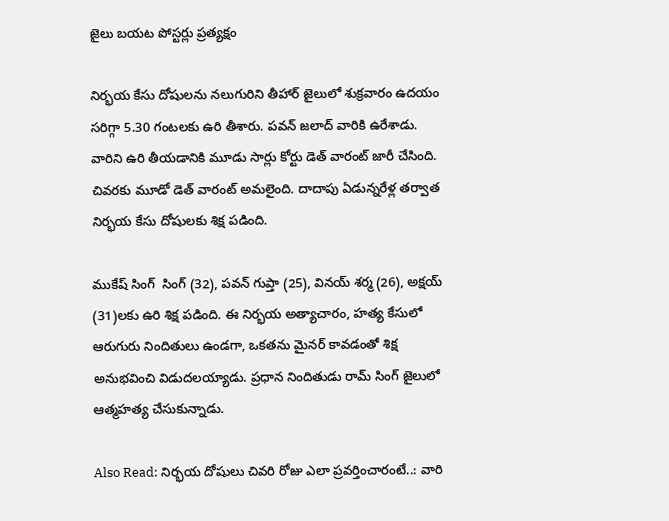జైలు బయట పోస్టర్లు ప్రత్యక్షం

నిర్భయ కేసు దోషులను నలుగురిని తీహార్ జైలులో శుక్రవారం ఉదయం సరిగ్గా 5.30 గంటలకు ఉరి తీశారు. పవన్ జలాద్ వారికి ఉరేశాడు. వారిని ఉరి తీయడానికి మూడు సార్లు కోర్టు డెత్ వారంట్ జారీ చేసింది. చివరకు మూడో డెత్ వారంట్ అమలైంది. దాదాపు ఏడున్నరేళ్ల తర్వాత నిర్భయ కేసు దోషులకు శిక్ష పడింది.

ముకేష్ సింగ్  సింగ్ (32), పవన్ గుప్తా (25), వినయ్ శర్మ (26), అక్షయ్ (31)లకు ఉరి శిక్ష పడింది. ఈ నిర్భయ అత్యాచారం, హత్య కేసులో ఆరుగురు నిందితులు ఉండగా, ఒకతను మైనర్ కావడంతో శిక్ష అనుభవించి విడుదలయ్యాడు. ప్రధాన నిందితుడు రామ్ సింగ్ జైలులో ఆత్మహత్య చేసుకున్నాడు.

Also Read: నిర్భయ దోషులు చివరి రోజు ఎలా ప్రవర్తించారంటే..: వారి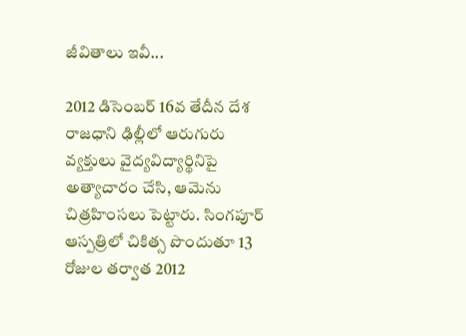జీవితాలు ఇవీ...

2012 డిసెంబర్ 16వ తేదీన దేశ రాజధాని ఢిల్లీలో ఆరుగురు వ్యక్తులు వైద్యవిద్యార్థినిపై అత్యాచారం చేసి, ఆమెను చిత్రహింసలు పెట్టారు. సింగపూర్ ఆస్పత్రిలో చికిత్స పొందుతూ 13 రోజుల తర్వాత 2012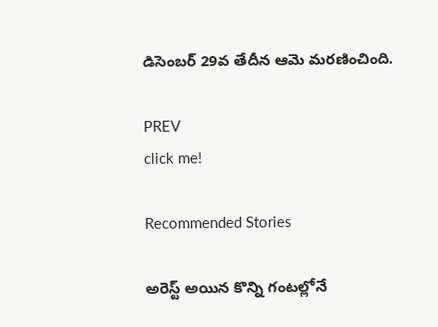డిసెంబర్ 29వ తేదీన ఆమె మరణించింది.

PREV
click me!

Recommended Stories

అరెస్ట్ అయిన కొన్ని గంటల్లోనే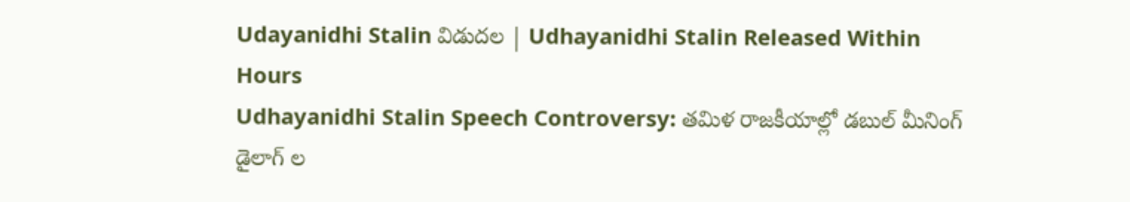Udayanidhi Stalin విడుదల | Udhayanidhi Stalin Released Within Hours
Udhayanidhi Stalin Speech Controversy: తమిళ రాజకీయాల్లో డబుల్ మీనింగ్ డైలాగ్ ల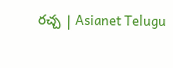రచ్చ | Asianet Telugu